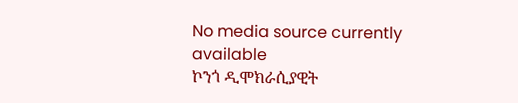No media source currently available
ኮንጎ ዲሞክራሲያዊት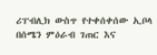ሪፐብሊክ ውስጥ የተቀሰቀሰው ኢቦላ በሰሜን ምዕራብ ገጠር እና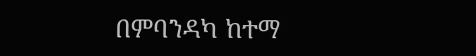በምባንዳካ ከተማ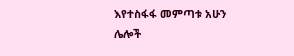እየተስፋፋ መምጣቱ አሁን ሌሎች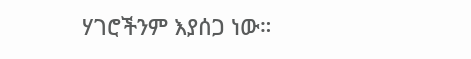ሃገሮችንም እያሰጋ ነው።